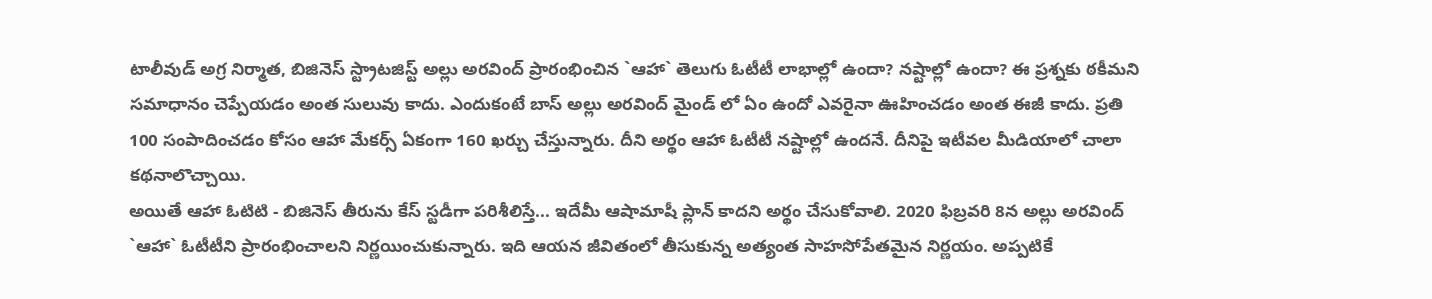టాలీవుడ్ అగ్ర నిర్మాత, బిజినెస్ స్ట్రాటజిస్ట్ అల్లు అరవింద్ ప్రారంభించిన `ఆహా` తెలుగు ఓటీటీ లాభాల్లో ఉందా? నష్టాల్లో ఉందా? ఈ ప్రశ్నకు ఠకీమని సమాధానం చెప్పేయడం అంత సులువు కాదు. ఎందుకంటే బాస్ అల్లు అరవింద్ మైండ్ లో ఏం ఉందో ఎవరైనా ఊహించడం అంత ఈజీ కాదు. ప్రతి 100 సంపాదించడం కోసం ఆహా మేకర్స్ ఏకంగా 160 ఖర్చు చేస్తున్నారు. దీని అర్థం ఆహా ఓటీటీ నష్టాల్లో ఉందనే. దీనిపై ఇటీవల మీడియాలో చాలా కథనాలొచ్చాయి.
అయితే ఆహా ఓటిటి - బిజినెస్ తీరును కేస్ స్టడీగా పరిశీలిస్తే... ఇదేమీ ఆషామాషీ ప్లాన్ కాదని అర్థం చేసుకోవాలి. 2020 ఫిబ్రవరి 8న అల్లు అరవింద్ `ఆహా` ఓటీటీని ప్రారంభించాలని నిర్ణయించుకున్నారు. ఇది ఆయన జీవితంలో తీసుకున్న అత్యంత సాహసోపేతమైన నిర్ణయం. అప్పటికే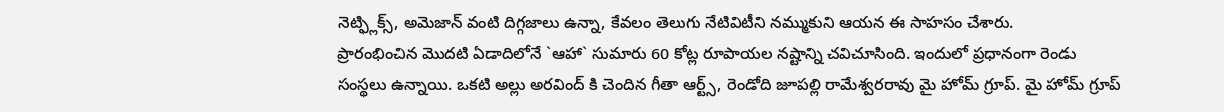నెట్ఫ్లిక్స్, అమెజాన్ వంటి దిగ్గజాలు ఉన్నా, కేవలం తెలుగు నేటివిటీని నమ్ముకుని ఆయన ఈ సాహసం చేశారు.
ప్రారంభించిన మొదటి ఏడాదిలోనే `ఆహా` సుమారు 60 కోట్ల రూపాయల నష్టాన్ని చవిచూసింది. ఇందులో ప్రధానంగా రెండు సంస్థలు ఉన్నాయి. ఒకటి అల్లు అరవింద్ కి చెందిన గీతా ఆర్ట్స్, రెండోది జూపల్లి రామేశ్వరరావు మై హోమ్ గ్రూప్. మై హోమ్ గ్రూప్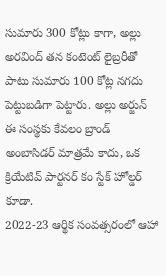సుమారు 300 కోట్లు కాగా, అల్లు అరవింద్ తన కంటెంట్ లైబ్రరీతో పాటు సుమారు 100 కోట్ల నగదు పెట్టుబడిగా పెట్టారు. అల్లు అర్జున్ ఈ సంస్థకు కేవలం బ్రాండ్ అంబాసిడర్ మాత్రమే కాదు, ఒక క్రియేటివ్ పార్టనర్ కం స్టేక్ హోల్డర్ కూడా.
2022-23 ఆర్థిక సంవత్సరంలో ఆహా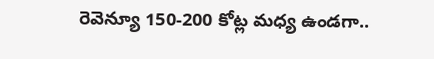రెవెన్యూ 150-200 కోట్ల మధ్య ఉండగా..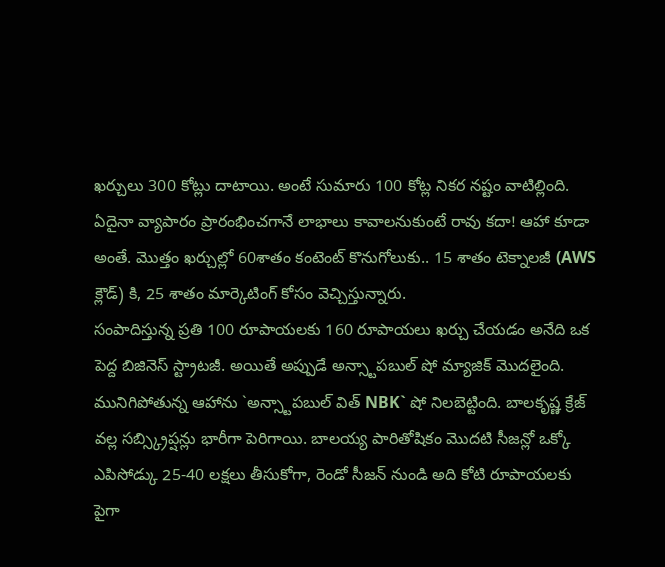ఖర్చులు 300 కోట్లు దాటాయి. అంటే సుమారు 100 కోట్ల నికర నష్టం వాటిల్లింది. ఏదైనా వ్యాపారం ప్రారంభించగానే లాభాలు కావాలనుకుంటే రావు కదా! ఆహా కూడా అంతే. మొత్తం ఖర్చుల్లో 60శాతం కంటెంట్ కొనుగోలుకు.. 15 శాతం టెక్నాలజీ (AWS క్లౌడ్) కి, 25 శాతం మార్కెటింగ్ కోసం వెచ్చిస్తున్నారు.
సంపాదిస్తున్న ప్రతి 100 రూపాయలకు 160 రూపాయలు ఖర్చు చేయడం అనేది ఒక పెద్ద బిజినెస్ స్ట్రాటజీ. అయితే అప్పుడే అన్స్టాపబుల్ షో మ్యాజిక్ మొదలైంది. మునిగిపోతున్న ఆహాను `అన్స్టాపబుల్ విత్ NBK` షో నిలబెట్టింది. బాలకృష్ణ క్రేజ్ వల్ల సబ్స్క్రిప్షన్లు భారీగా పెరిగాయి. బాలయ్య పారితోషికం మొదటి సీజన్లో ఒక్కో ఎపిసోడ్కు 25-40 లక్షలు తీసుకోగా, రెండో సీజన్ నుండి అది కోటి రూపాయలకు పైగా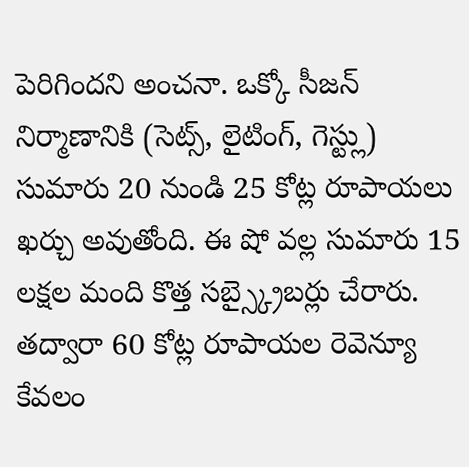పెరిగిందని అంచనా. ఒక్కో సీజన్ నిర్మాణానికి (సెట్స్, లైటింగ్, గెస్ట్లు) సుమారు 20 నుండి 25 కోట్ల రూపాయలు ఖర్చు అవుతోంది. ఈ షో వల్ల సుమారు 15 లక్షల మంది కొత్త సబ్స్క్రైబర్లు చేరారు. తద్వారా 60 కోట్ల రూపాయల రెవెన్యూ కేవలం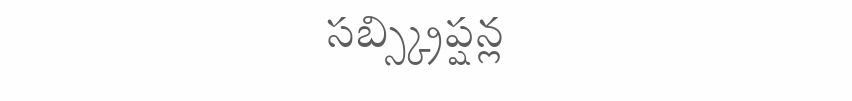సబ్స్క్రిప్షన్ల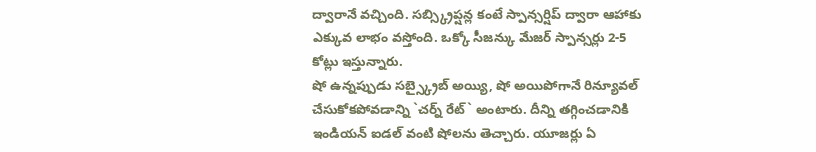ద్వారానే వచ్చింది. సబ్స్క్రిప్షన్ల కంటే స్పాన్సర్షిప్ ద్వారా ఆహాకు ఎక్కువ లాభం వస్తోంది. ఒక్కో సీజన్కు మేజర్ స్పాన్సర్లు 2-5 కోట్లు ఇస్తున్నారు.
షో ఉన్నప్పుడు సబ్స్క్రైబ్ అయ్యి, షో అయిపోగానే రిన్యూవల్ చేసుకోకపోవడాన్ని `చర్న్ రేట్` అంటారు. దీన్ని తగ్గించడానికి ఇండియన్ ఐడల్ వంటి షోలను తెచ్చారు. యూజర్లు ఏ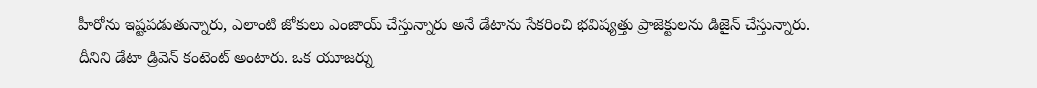హీరోను ఇష్టపడుతున్నారు, ఎలాంటి జోకులు ఎంజాయ్ చేస్తున్నారు అనే డేటాను సేకరించి భవిష్యత్తు ప్రాజెక్టులను డిజైన్ చేస్తున్నారు. దీనిని డేటా డ్రివెన్ కంటెంట్ అంటారు. ఒక యూజర్ను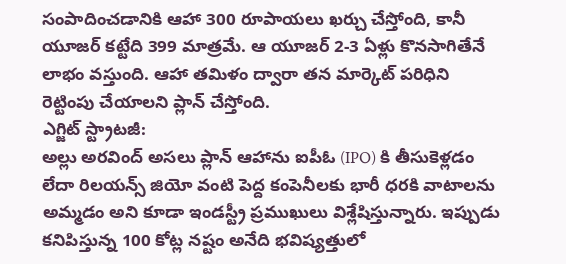సంపాదించడానికి ఆహా 300 రూపాయలు ఖర్చు చేస్తోంది, కానీ యూజర్ కట్టేది 399 మాత్రమే. ఆ యూజర్ 2-3 ఏళ్లు కొనసాగితేనే లాభం వస్తుంది. ఆహా తమిళం ద్వారా తన మార్కెట్ పరిధిని రెట్టింపు చేయాలని ప్లాన్ చేస్తోంది.
ఎగ్జిట్ స్ట్రాటజీ:
అల్లు అరవింద్ అసలు ప్లాన్ ఆహాను ఐపీఓ (IPO) కి తీసుకెళ్లడం లేదా రిలయన్స్ జియో వంటి పెద్ద కంపెనీలకు భారీ ధరకి వాటాలను అమ్మడం అని కూడా ఇండస్ట్రీ ప్రముఖులు విశ్లేషిస్తున్నారు. ఇప్పుడు కనిపిస్తున్న 100 కోట్ల నష్టం అనేది భవిష్యత్తులో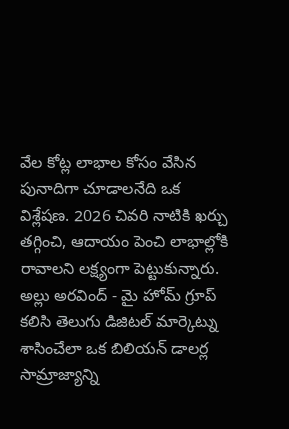వేల కోట్ల లాభాల కోసం వేసిన పునాదిగా చూడాలనేది ఒక విశ్లేషణ. 2026 చివరి నాటికి ఖర్చు తగ్గించి, ఆదాయం పెంచి లాభాల్లోకి రావాలని లక్ష్యంగా పెట్టుకున్నారు.
అల్లు అరవింద్ - మై హోమ్ గ్రూప్ కలిసి తెలుగు డిజిటల్ మార్కెట్ను శాసించేలా ఒక బిలియన్ డాలర్ల సామ్రాజ్యాన్ని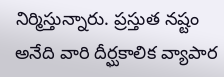నిర్మిస్తున్నారు. ప్రస్తుత నష్టం అనేది వారి దీర్ఘకాలిక వ్యాపార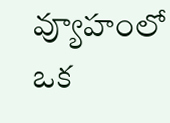వ్యూహంలో ఒక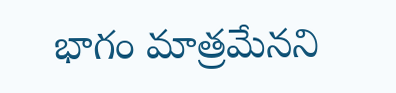భాగం మాత్రమేనని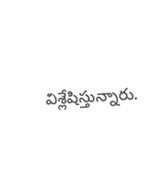విశ్లేషిస్తున్నారు.